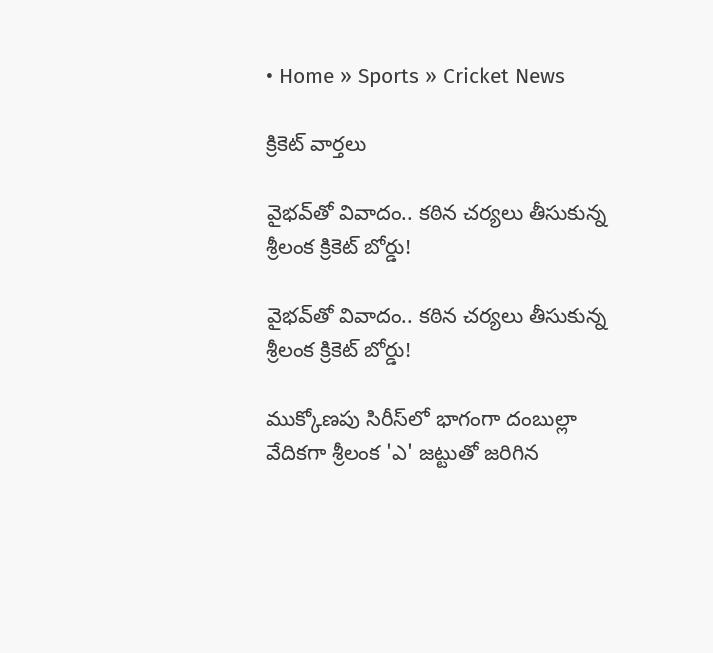• Home » Sports » Cricket News

క్రికెట్ వార్తలు

వైభవ్‌తో వివాదం.. కఠిన చర్యలు తీసుకున్న శ్రీలంక క్రికెట్ బోర్డు!

వైభవ్‌తో వివాదం.. కఠిన చర్యలు తీసుకున్న శ్రీలంక క్రికెట్ బోర్డు!

ముక్కోణపు సిరీస్‌లో భాగంగా దంబుల్లా వేదికగా శ్రీలంక 'ఎ' జట్టుతో జరిగిన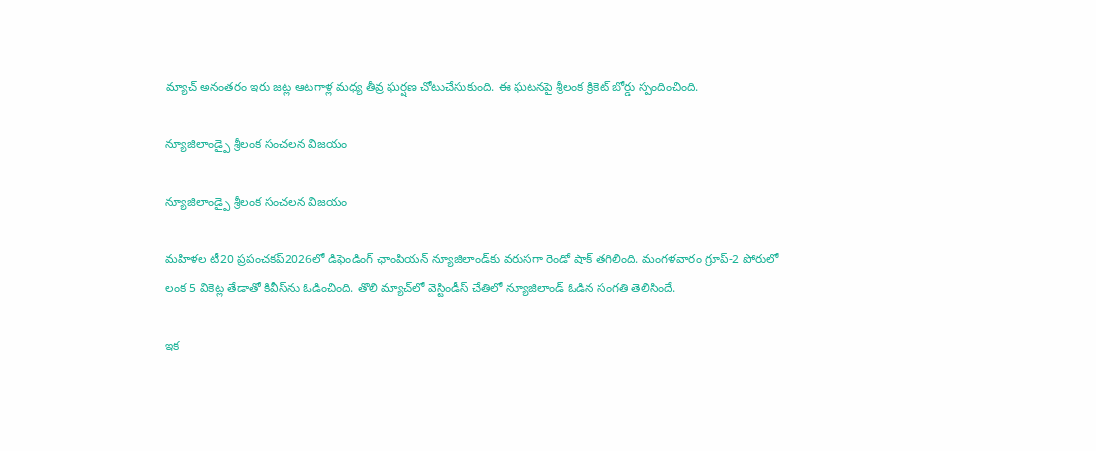మ్యాచ్ అనంతరం ఇరు జట్ల ఆటగాళ్ల మధ్య తీవ్ర ఘర్షణ చోటుచేసుకుంది. ఈ ఘటనపై శ్రీలంక క్రికెట్ బోర్డు స్పందించింది.

న్యూజిలాండ్పై శ్రీలంక సంచలన విజయం

న్యూజిలాండ్పై శ్రీలంక సంచలన విజయం

మహిళల టీ20 ప్రపంచకప్‌2026లో డిఫెండింగ్‌ ఛాంపియన్‌ న్యూజిలాండ్‌కు వరుసగా రెండో షాక్ తగిలింది. మంగళవారం గ్రూప్‌-2 పోరులో లంక 5 వికెట్ల తేడాతో కివీస్‌ను ఓడించింది. తొలి మ్యాచ్‌లో వెస్టిండీస్‌ చేతిలో న్యూజిలాండ్ ఓడిన సంగతి తెలిసిందే.

ఇక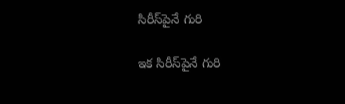సిరీస్‌పైనే గురి

ఇక సిరీస్‌పైనే గురి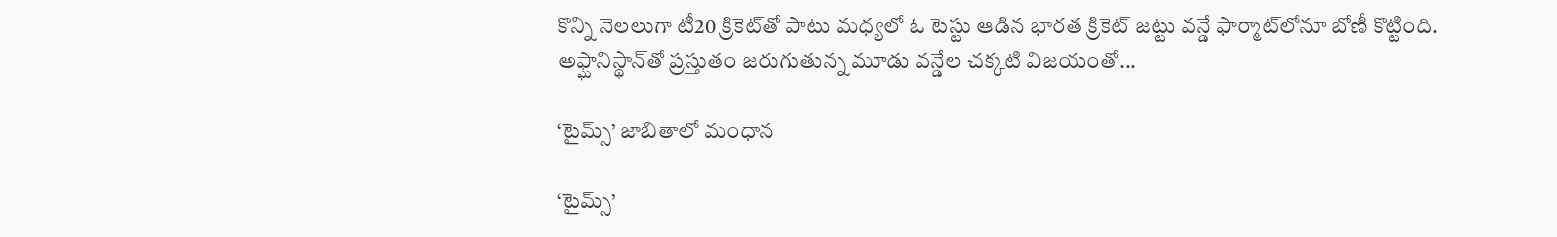కొన్ని నెలలుగా టీ20 క్రికెట్‌తో పాటు మధ్యలో ఓ టెస్టు ఆడిన భారత క్రికెట్‌ జట్టు వన్డే ఫార్మాట్‌లోనూ బోణీ కొట్టింది. అఫ్ఘానిస్థాన్‌తో ప్రస్తుతం జరుగుతున్న మూడు వన్డేల చక్కటి విజయంతో...

‘టైమ్స్‌’ జాబితాలో మంధాన

‘టైమ్స్‌’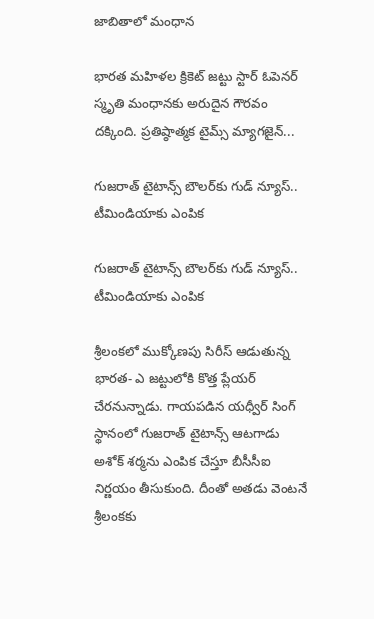జాబితాలో మంధాన

భారత మహిళల క్రికెట్‌ జట్టు స్టార్‌ ఓపెనర్‌ స్మృతి మంధానకు అరుదైన గౌరవం దక్కింది. ప్రతిష్ఠాత్మక టైమ్స్‌ మ్యాగజైన్‌...

గుజరాత్ టైటాన్స్ బౌలర్‌కు గుడ్ న్యూస్.. టీమిండియాకు ఎంపిక

గుజరాత్ టైటాన్స్ బౌలర్‌కు గుడ్ న్యూస్.. టీమిండియాకు ఎంపిక

శ్రీలంకలో ముక్కోణపు సిరీస్ ఆడుతున్న భారత- ఎ జట్టులోకి కొత్త ప్లేయర్ చేరనున్నాడు. గాయపడిన యధ్వీర్ సింగ్ స్థానంలో గుజరాత్ టైటాన్స్ ఆటగాడు అశోక్ శర్మను ఎంపిక చేస్తూ బీసీసీఐ నిర్ణయం తీసుకుంది. దీంతో అతడు వెంటనే శ్రీలంకకు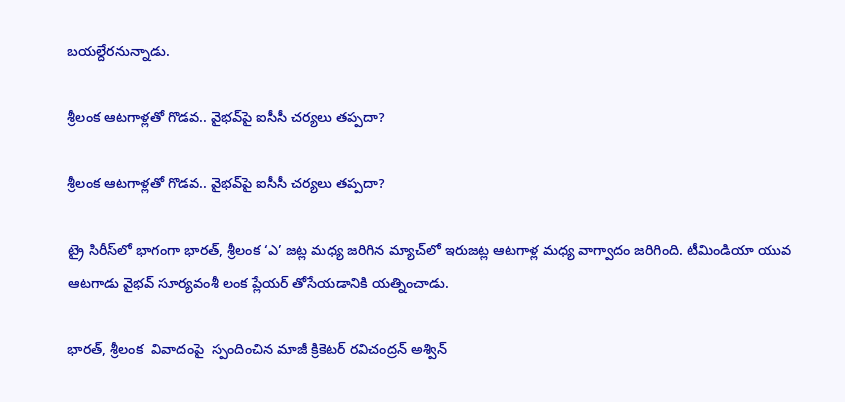బయల్దేరనున్నాడు.

శ్రీలంక ఆటగాళ్లతో గొడవ.. వైభవ్‌పై ఐసీసీ చర్యలు తప్పదా?

శ్రీలంక ఆటగాళ్లతో గొడవ.. వైభవ్‌పై ఐసీసీ చర్యలు తప్పదా?

ట్రై సిరీస్‌లో భాగంగా భారత్, శ్రీలంక ‘ఎ’ జట్ల మధ్య జరిగిన మ్యాచ్‌లో ఇరుజట్ల ఆటగాళ్ల మధ్య వాగ్వాదం జరిగింది. టీమిండియా యువ ఆటగాడు వైభవ్ సూర్యవంశీ లంక ప్లేయర్ తోసేయడానికి యత్నించాడు.

భారత్, శ్రీలంక  వివాదంపై  స్పందించిన మాజీ క్రికెటర్ రవిచంద్రన్ అశ్విన్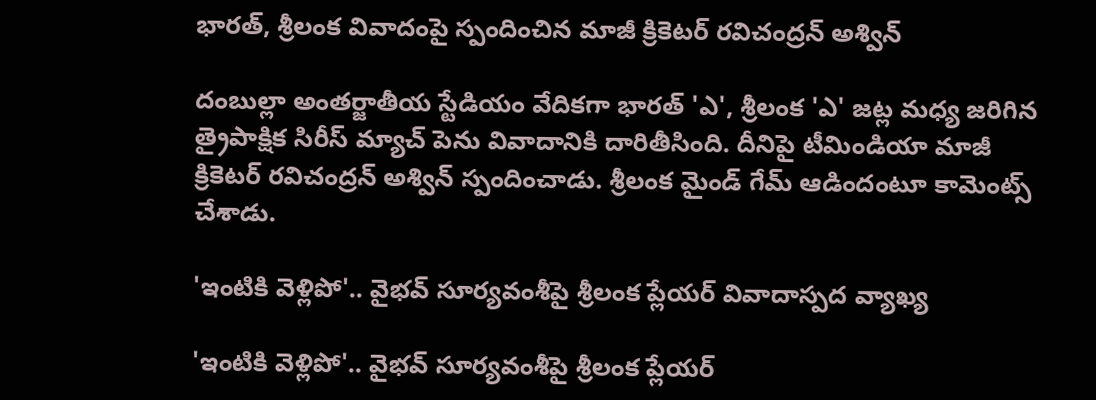భారత్, శ్రీలంక వివాదంపై స్పందించిన మాజీ క్రికెటర్ రవిచంద్రన్ అశ్విన్

దంబుల్లా అంతర్జాతీయ స్టేడియం వేదికగా భారత్ 'ఎ', శ్రీలంక 'ఎ' జట్ల మధ్య జరిగిన త్రైపాక్షిక సిరీస్ మ్యాచ్ పెను వివాదానికి దారితీసింది. దీనిపై టీమిండియా మాజీ క్రికెటర్ రవిచంద్రన్ అశ్విన్ స్పందించాడు. శ్రీలంక మైండ్ గేమ్ ఆడిందంటూ కామెంట్స్ చేశాడు.

'ఇంటికి వెళ్లిపో'.. వైభవ్ సూర్యవంశీపై శ్రీలంక ప్లేయర్ వివాదాస్పద వ్యాఖ్య

'ఇంటికి వెళ్లిపో'.. వైభవ్ సూర్యవంశీపై శ్రీలంక ప్లేయర్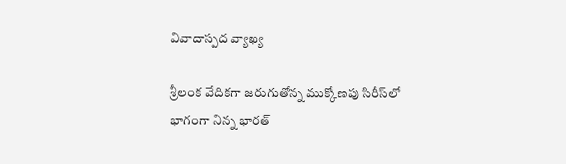వివాదాస్పద వ్యాఖ్య

శ్రీలంక వేదికగా జరుగుతోన్న ముక్కోణపు సిరీస్‌లో భాగంగా నిన్న భారత్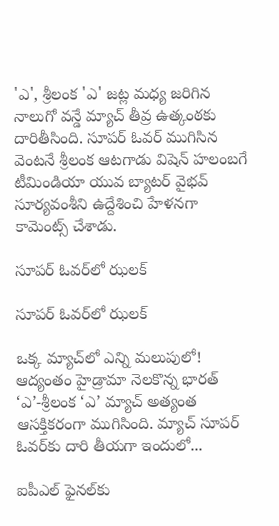'ఎ', శ్రీలంక 'ఎ' జట్ల మధ్య జరిగిన నాలుగో వన్డే మ్యాచ్ తీవ్ర ఉత్కంఠకు దారితీసింది. సూపర్ ఓవర్ ముగిసిన వెంటనే శ్రీలంక ఆటగాడు విషెన్ హలంబగే టీమిండియా యువ బ్యాటర్ వైభవ్ సూర్యవంశీని ఉద్దేశించి హేళనగా కామెంట్స్ చేశాడు.

సూపర్‌ ఓవర్‌లో ఝలక్‌

సూపర్‌ ఓవర్‌లో ఝలక్‌

ఒక్క మ్యాచ్‌లో ఎన్ని మలుపులో! ఆద్యంతం హైడ్రామా నెలకొన్న భారత్‌ ‘ఎ’-శ్రీలంక ‘ఎ’ మ్యాచ్‌ అత్యంత ఆసక్తికరంగా ముగిసింది. మ్యాచ్‌ సూపర్‌ ఓవర్‌కు దారి తీయగా ఇందులో...

ఐపీఎల్‌ ఫైనల్‌కు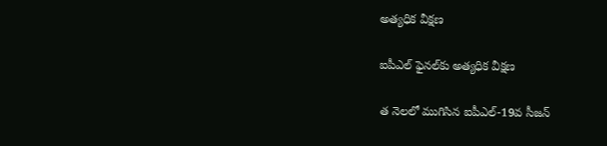అత్యధిక వీక్షణ

ఐపీఎల్‌ ఫైనల్‌కు అత్యధిక వీక్షణ

త నెలలో ముగిసిన ఐపీఎల్‌-19వ సీజన్‌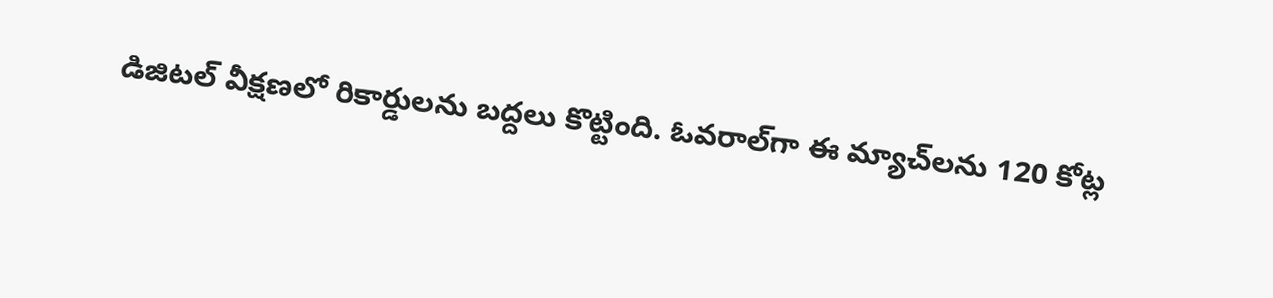డిజిటల్‌ వీక్షణలో రికార్డులను బద్దలు కొట్టింది. ఓవరాల్‌గా ఈ మ్యాచ్‌లను 120 కోట్ల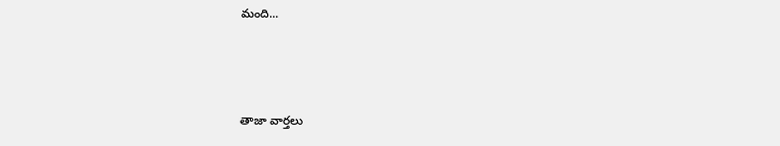మంది...



తాజా వార్తలు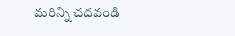మరిన్ని చదవండి